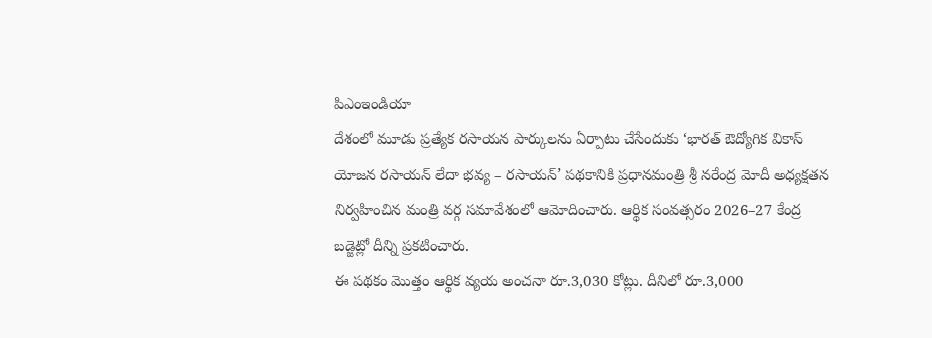పిఎంఇండియా
దేశంలో మూడు ప్రత్యేక రసాయన పార్కులను ఏర్పాటు చేసేందుకు ‘భారత్ ఔద్యోగిక వికాస్ యోజన రసాయన్ లేదా భవ్య – రసాయన్’ పథకానికి ప్రధానమంత్రి శ్రీ నరేంద్ర మోదీ అధ్యక్షతన నిర్వహించిన మంత్రి వర్గ సమావేశంలో ఆమోదించారు. ఆర్థిక సంవత్సరం 2026–27 కేంద్ర బడ్జెట్లో దీన్ని ప్రకటించారు.
ఈ పథకం మొత్తం ఆర్థిక వ్యయ అంచనా రూ.3,030 కోట్లు. దీనిలో రూ.3,000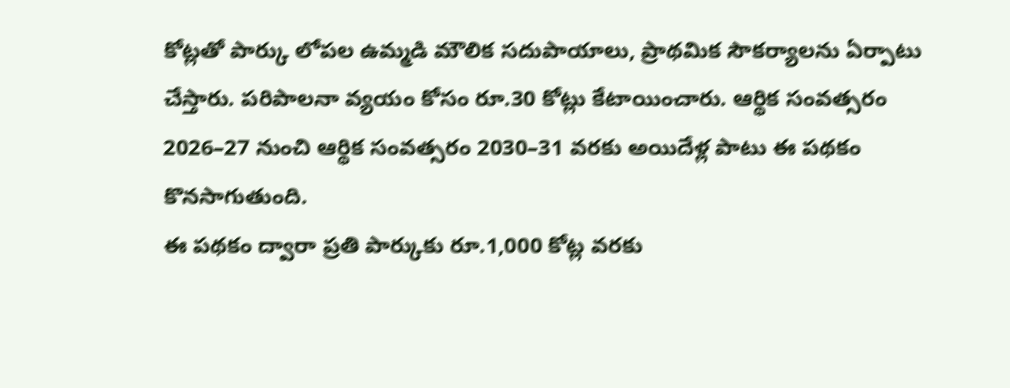కోట్లతో పార్కు లోపల ఉమ్మడి మౌలిక సదుపాయాలు, ప్రాథమిక సౌకర్యాలను ఏర్పాటు చేస్తారు. పరిపాలనా వ్యయం కోసం రూ.30 కోట్లు కేటాయించారు. ఆర్థిక సంవత్సరం 2026–27 నుంచి ఆర్థిక సంవత్సరం 2030–31 వరకు అయిదేళ్ల పాటు ఈ పథకం కొనసాగుతుంది.
ఈ పథకం ద్వారా ప్రతి పార్కుకు రూ.1,000 కోట్ల వరకు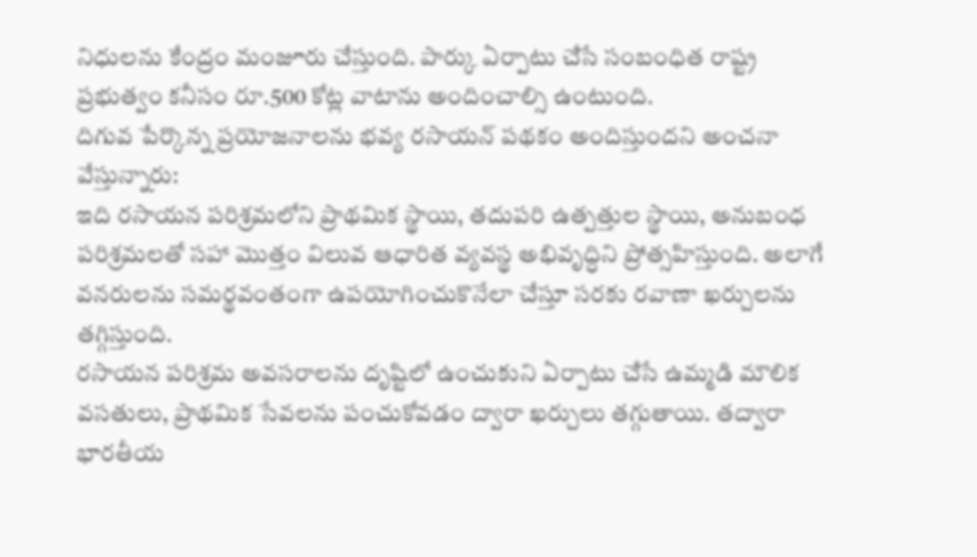నిధులను కేంద్రం మంజూరు చేస్తుంది. పార్కు ఏర్పాటు చేసే సంబంధిత రాష్ట్ర ప్రభుత్వం కనీసం రూ.500 కోట్ల వాటాను అందించాల్సి ఉంటుంది.
దిగువ పేర్కొన్న ప్రయోజనాలను భవ్య రసాయన్ పథకం అందిస్తుందని అంచనా వేస్తున్నారు:
ఇది రసాయన పరిశ్రమలోని ప్రాథమిక స్థాయి, తదుపరి ఉత్పత్తుల స్థాయి, అనుబంధ పరిశ్రమలతో సహా మొత్తం విలువ ఆధారిత వ్యవస్థ అభివృద్ధిని ప్రోత్సహిస్తుంది. అలాగే వనరులను సమర్థవంతంగా ఉపయోగించుకొనేలా చేస్తూ సరకు రవాణా ఖర్చులను తగ్గిస్తుంది.
రసాయన పరిశ్రమ అవసరాలను దృష్టిలో ఉంచుకుని ఏర్పాటు చేసే ఉమ్మడి మౌలిక వసతులు, ప్రాథమిక సేవలను పంచుకోవడం ద్వారా ఖర్చులు తగ్గుతాయి. తద్వారా భారతీయ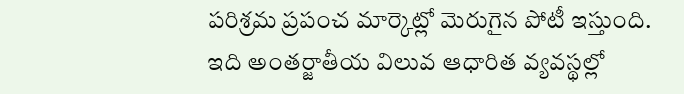పరిశ్రమ ప్రపంచ మార్కెట్లో మెరుగైన పోటీ ఇస్తుంది.
ఇది అంతర్జాతీయ విలువ ఆధారిత వ్యవస్థల్లో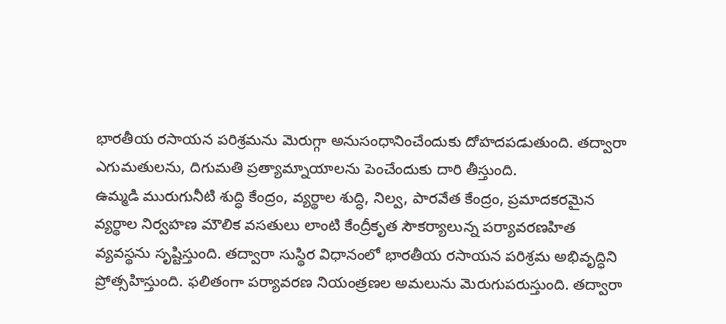భారతీయ రసాయన పరిశ్రమను మెరుగ్గా అనుసంధానించేందుకు దోహదపడుతుంది. తద్వారా ఎగుమతులను, దిగుమతి ప్రత్యామ్నాయాలను పెంచేందుకు దారి తీస్తుంది.
ఉమ్మడి మురుగునీటి శుద్ధి కేంద్రం, వ్యర్థాల శుద్ధి, నిల్వ, పారవేత కేంద్రం, ప్రమాదకరమైన వ్యర్థాల నిర్వహణ మౌలిక వసతులు లాంటి కేంద్రీకృత సౌకర్యాలున్న పర్యావరణహిత వ్యవస్థను సృష్టిస్తుంది. తద్వారా సుస్థిర విధానంలో భారతీయ రసాయన పరిశ్రమ అభివృద్ధిని ప్రోత్సహిస్తుంది. ఫలితంగా పర్యావరణ నియంత్రణల అమలును మెరుగుపరుస్తుంది. తద్వారా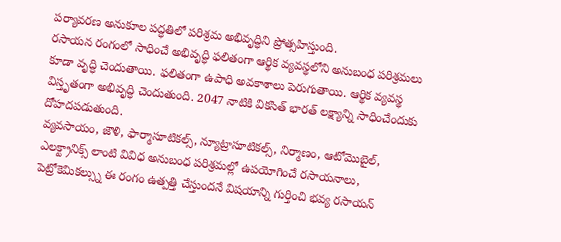పర్యావరణ అనుకూల పద్ధతిలో పరిశ్రమ అభివృద్ధిని ప్రోత్సహిస్తుంది.
రసాయన రంగంలో సాధించే అభివృద్ధి ఫలితంగా ఆర్థిక వ్యవస్థలోని అనుబంధ పరిశ్రమలు కూడా వృద్ధి చెందుతాయి. ఫలితంగా ఉపాధి అవకాశాలు పెరుగుతాయి. ఆర్థిక వ్యవస్థ విస్తృతంగా అభివృద్ధి చెందుతుంది. 2047 నాటికి వికసిత్ భారత్ లక్ష్యాన్ని సాధించేందుకు దోహదపడుతుంది.
వ్యవసాయం, జౌళి, ఫార్మాసూటికల్స్, న్యూట్రాసూటికల్స్, నిర్మాణం, ఆటోమొబైల్, ఎలక్ట్రానిక్స్ లాంటి వివిధ అనుబంధ పరిశ్రమల్లో ఉపయోగించే రసాయనాలు, పెట్రోకెమికల్స్ను ఈ రంగం ఉత్పత్తి చేస్తుందనే విషయాన్ని గుర్తించి భవ్య రసాయన్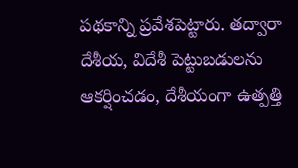పథకాన్ని ప్రవేశపెట్టారు. తద్వారా దేశీయ, విదేశీ పెట్టుబడులను ఆకర్షించడం, దేశీయంగా ఉత్పత్తి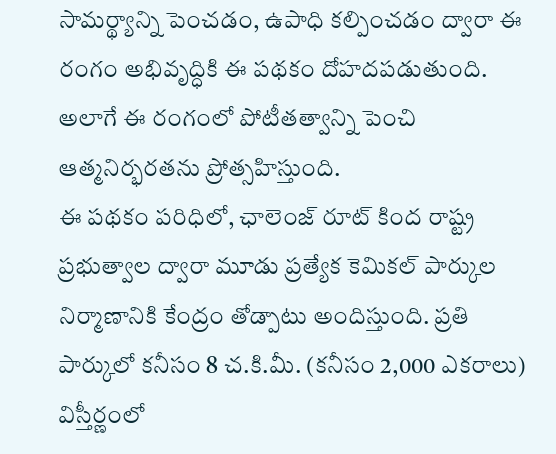సామర్థ్యాన్ని పెంచడం, ఉపాధి కల్పించడం ద్వారా ఈ రంగం అభివృద్ధికి ఈ పథకం దోహదపడుతుంది. అలాగే ఈ రంగంలో పోటీతత్వాన్ని పెంచి ఆత్మనిర్భరతను ప్రోత్సహిస్తుంది.
ఈ పథకం పరిధిలో, ఛాలెంజ్ రూట్ కింద రాష్ట్ర ప్రభుత్వాల ద్వారా మూడు ప్రత్యేక కెమికల్ పార్కుల నిర్మాణానికి కేంద్రం తోడ్పాటు అందిస్తుంది. ప్రతి పార్కులో కనీసం 8 చ.కి.మీ. (కనీసం 2,000 ఎకరాలు) విస్తీర్ణంలో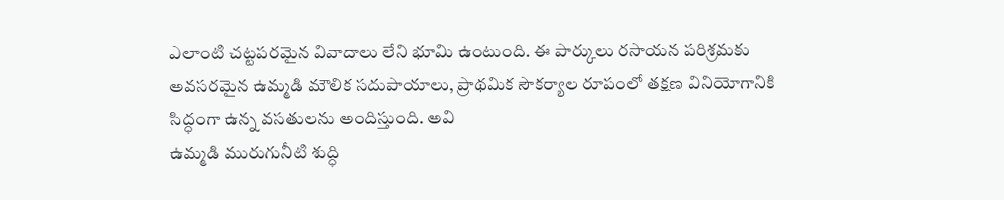ఎలాంటి చట్టపరమైన వివాదాలు లేని భూమి ఉంటుంది. ఈ పార్కులు రసాయన పరిశ్రమకు అవసరమైన ఉమ్మడి మౌలిక సదుపాయాలు, ప్రాథమిక సౌకర్యాల రూపంలో తక్షణ వినియోగానికి సిద్ధంగా ఉన్న వసతులను అందిస్తుంది. అవి
ఉమ్మడి మురుగునీటి శుద్ధి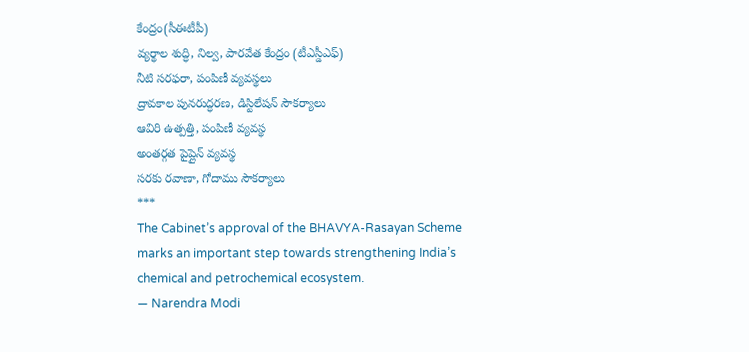కేంద్రం(సీఈటీపీ)
వ్యర్థాల శుద్ధి, నిల్వ, పారవేత కేంద్రం (టీఎస్డీఎఫ్)
నీటి సరఫరా, పంపిణీ వ్యవస్థలు
ద్రావకాల పునరుద్ధరణ, డిస్టిలేషన్ సౌకర్యాలు
ఆవిరి ఉత్పత్తి, పంపిణీ వ్యవస్థ
అంతర్గత పైప్లైన్ వ్యవస్థ
సరకు రవాణా, గోదాము సౌకర్యాలు
***
The Cabinet’s approval of the BHAVYA-Rasayan Scheme marks an important step towards strengthening India’s chemical and petrochemical ecosystem.
— Narendra Modi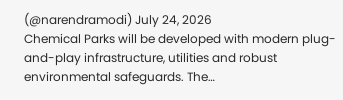(@narendramodi) July 24, 2026
Chemical Parks will be developed with modern plug-and-play infrastructure, utilities and robust environmental safeguards. The…